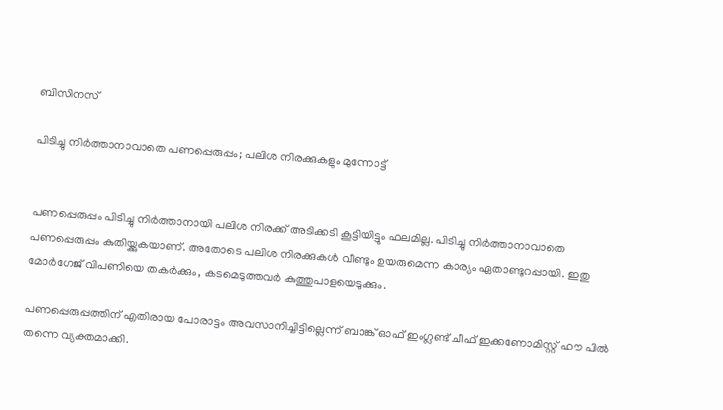ബിസിനസ്‌

പിടിച്ചു നിര്‍ത്താനാവാതെ പണപ്പെരുപ്പം; പലിശ നിരക്കുകളും മുന്നോട്ട്


പണപ്പെരുപ്പം പിടിച്ചു നിര്‍ത്താനായി പലിശ നിരക്ക് അടിക്കടി കൂട്ടിയിട്ടും ഫലമില്ല. പിടിച്ചു നിര്‍ത്താനാവാതെ പണപ്പെരുപ്പം കുതിയ്ക്കുകയാണ്. അതോടെ പലിശ നിരക്കുകള്‍ വീണ്ടും ഉയരുമെന്ന കാര്യം ഏതാണ്ടുറപ്പായി. ഇതു മോര്‍ഗേജ് വിപണിയെ തകര്‍ക്കും, കടമെടുത്തവര്‍ കുത്തുപാളയെടുക്കും.

പണപ്പെരുപ്പത്തിന് എതിരായ പോരാട്ടം അവസാനിച്ചിട്ടില്ലെന്ന് ബാങ്ക് ഓഫ് ഇംഗ്ലണ്ട് ചീഫ് ഇക്കണോമിസ്റ്റ് ഹൗ പില്‍ തന്നെ വ്യക്തമാക്കി.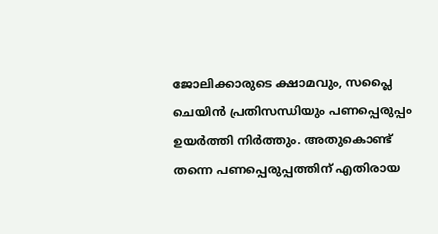ജോലിക്കാരുടെ ക്ഷാമവും, സപ്ലൈ ചെയിന്‍ പ്രതിസന്ധിയും പണപ്പെരുപ്പം ഉയര്‍ത്തി നിര്‍ത്തും. അതുകൊണ്ട് തന്നെ പണപ്പെരുപ്പത്തിന് എതിരായ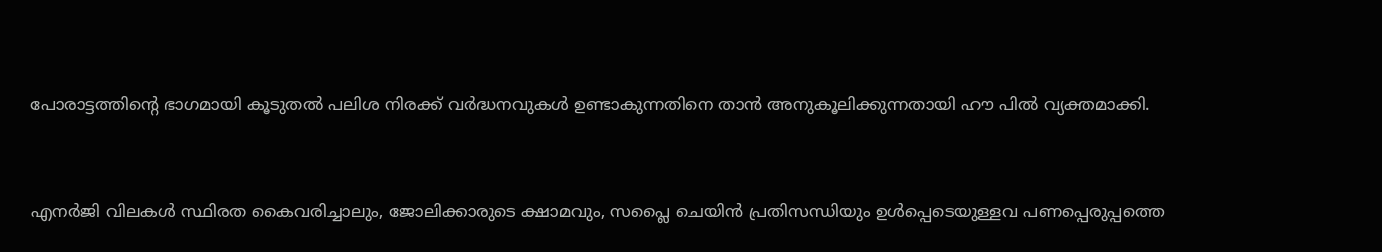പോരാട്ടത്തിന്റെ ഭാഗമായി കൂടുതല്‍ പലിശ നിരക്ക് വര്‍ദ്ധനവുകള്‍ ഉണ്ടാകുന്നതിനെ താന്‍ അനുകൂലിക്കുന്നതായി ഹൗ പില്‍ വ്യക്തമാക്കി.


എനര്‍ജി വിലകള്‍ സ്ഥിരത കൈവരിച്ചാലും, ജോലിക്കാരുടെ ക്ഷാമവും, സപ്ലൈ ചെയിന്‍ പ്രതിസന്ധിയും ഉള്‍പ്പെടെയുള്ളവ പണപ്പെരുപ്പത്തെ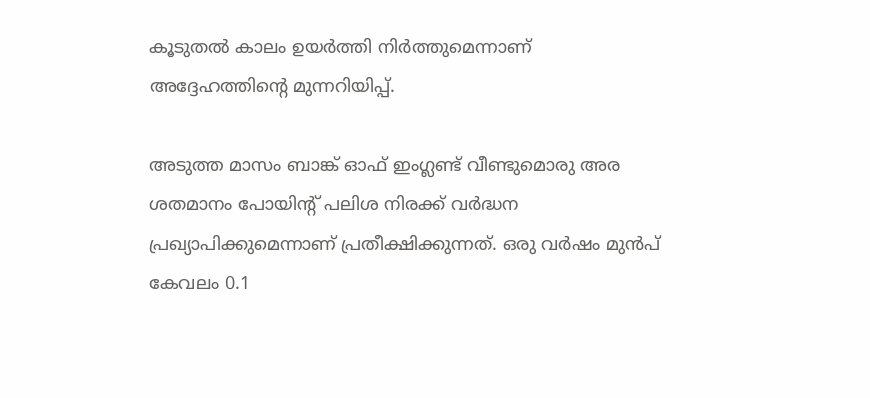കൂടുതല്‍ കാലം ഉയര്‍ത്തി നിര്‍ത്തുമെന്നാണ് അദ്ദേഹത്തിന്റെ മുന്നറിയിപ്പ്.

അടുത്ത മാസം ബാങ്ക് ഓഫ് ഇംഗ്ലണ്ട് വീണ്ടുമൊരു അര ശതമാനം പോയിന്റ് പലിശ നിരക്ക് വര്‍ദ്ധന പ്രഖ്യാപിക്കുമെന്നാണ് പ്രതീക്ഷിക്കുന്നത്. ഒരു വര്‍ഷം മുന്‍പ് കേവലം 0.1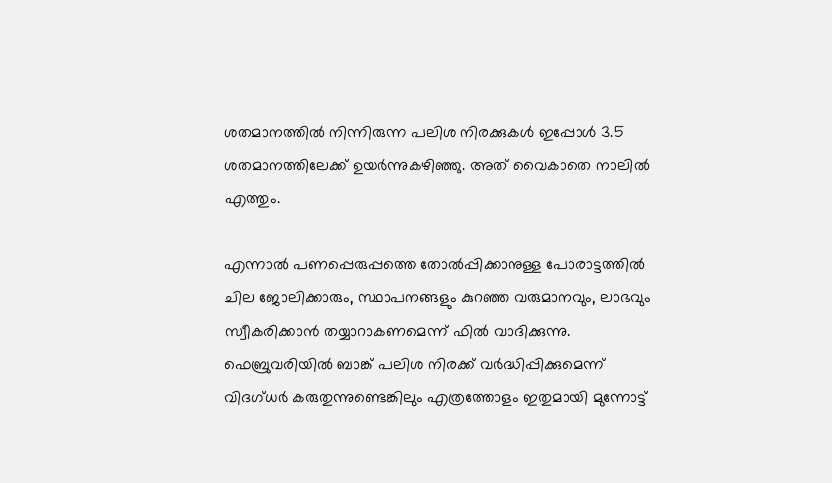ശതമാനത്തില്‍ നിന്നിരുന്ന പലിശ നിരക്കുകള്‍ ഇപ്പോള്‍ 3.5 ശതമാനത്തിലേക്ക് ഉയര്‍ന്നുകഴിഞ്ഞു. അത് വൈകാതെ നാലില്‍ എത്തും.

എന്നാല്‍ പണപ്പെരുപ്പത്തെ തോല്‍പ്പിക്കാനുള്ള പോരാട്ടത്തില്‍ ചില ജോലിക്കാരും, സ്ഥാപനങ്ങളും കുറഞ്ഞ വരുമാനവും, ലാഭവും സ്വീകരിക്കാന്‍ തയ്യാറാകണമെന്ന് ഫില്‍ വാദിക്കുന്നു. ഫെബ്രുവരിയില്‍ ബാങ്ക് പലിശ നിരക്ക് വര്‍ദ്ധിപ്പിക്കുമെന്ന് വിദഗ്ധര്‍ കരുതുന്നുണ്ടെങ്കിലും എത്രത്തോളം ഇതുമായി മുന്നോട്ട്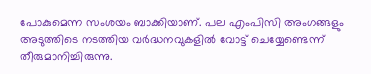പോകുമെന്ന സംശയം ബാക്കിയാണ്. പല എംപിസി അംഗങ്ങളും അടുത്തിടെ നടത്തിയ വര്‍ദ്ധനവുകളില്‍ വോട്ട് ചെയ്യേണ്ടെന്ന് തീരുമാനിച്ചിരുന്നു.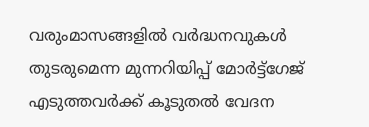വരുംമാസങ്ങളില്‍ വര്‍ദ്ധനവുകള്‍ തുടരുമെന്ന മുന്നറിയിപ്പ് മോര്‍ട്ട്‌ഗേജ് എടുത്തവര്‍ക്ക് കൂടുതല്‍ വേദന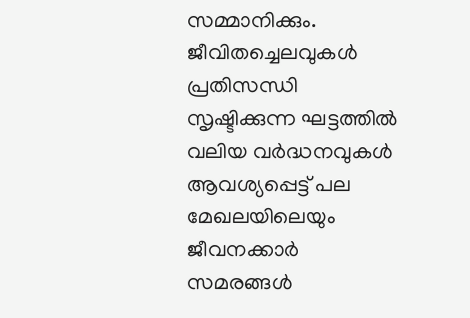സമ്മാനിക്കും. ജീവിതച്ചെലവുകള്‍ പ്രതിസന്ധി സൃഷ്ടിക്കുന്ന ഘട്ടത്തില്‍ വലിയ വര്‍ദ്ധനവുകള്‍ ആവശ്യപ്പെട്ട് പല മേഖലയിലെയും ജീവനക്കാര്‍ സമരങ്ങള്‍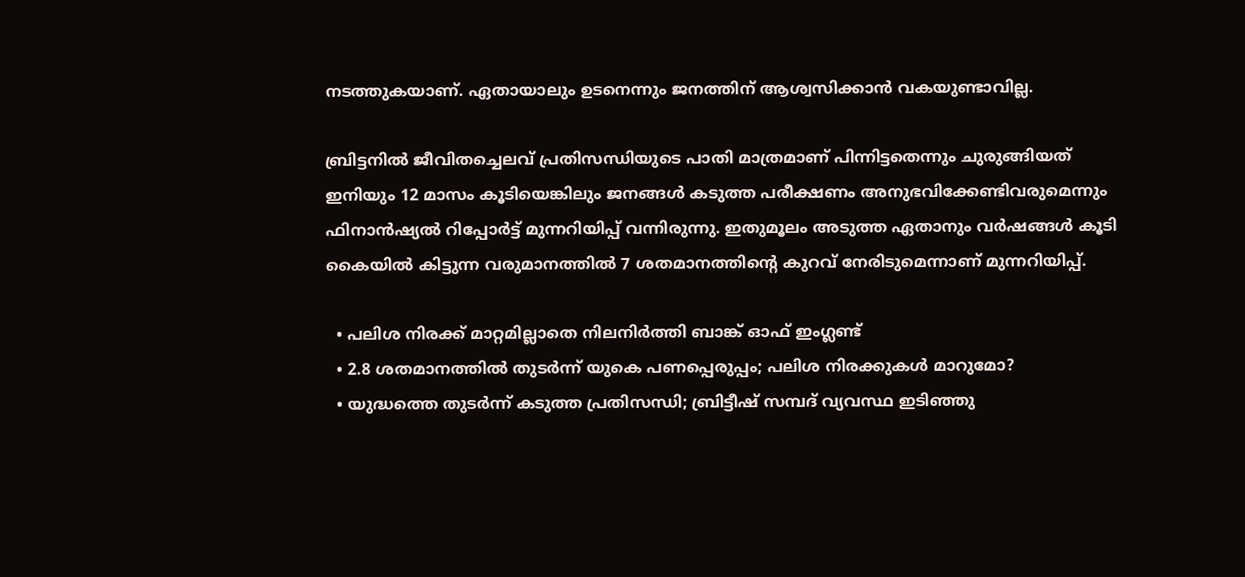നടത്തുകയാണ്. ഏതായാലും ഉടനെന്നും ജനത്തിന് ആശ്വസിക്കാന്‍ വകയുണ്ടാവില്ല.

ബ്രിട്ടനില്‍ ജീവിതച്ചെലവ് പ്രതിസന്ധിയുടെ പാതി മാത്രമാണ് പിന്നിട്ടതെന്നും ചുരുങ്ങിയത് ഇനിയും 12 മാസം കൂടിയെങ്കിലും ജനങ്ങള്‍ കടുത്ത പരീക്ഷണം അനുഭവിക്കേണ്ടിവരുമെന്നും ഫിനാന്‍ഷ്യല്‍ റിപ്പോര്‍ട്ട് മുന്നറിയിപ്പ് വന്നിരുന്നു. ഇതുമൂലം അടുത്ത ഏതാനും വര്‍ഷങ്ങള്‍ കൂടി കൈയില്‍ കിട്ടുന്ന വരുമാനത്തില്‍ 7 ശതമാനത്തിന്റെ കുറവ് നേരിടുമെന്നാണ് മുന്നറിയിപ്പ്.

  • പലിശ നിരക്ക് മാറ്റമില്ലാതെ നിലനിര്‍ത്തി ബാങ്ക് ഓഫ് ഇംഗ്ലണ്ട്
  • 2.8 ശതമാനത്തില്‍ തുടര്‍ന്ന് യുകെ പണപ്പെരുപ്പം; പലിശ നിരക്കുകള്‍ മാറുമോ?
  • യുദ്ധത്തെ തുടര്‍ന്ന് കടുത്ത പ്രതിസന്ധി; ബ്രിട്ടീഷ് സമ്പദ് വ്യവസ്ഥ ഇടിഞ്ഞു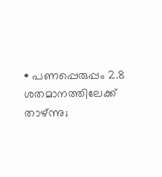• പണപ്പെരുപ്പം 2.8 ശതമാനത്തിലേക്ക് താഴ്ന്നു;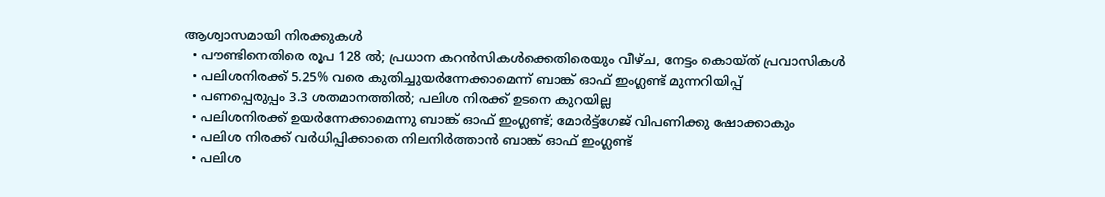ആശ്വാസമായി നിരക്കുകള്‍
  • പൗണ്ടിനെതിരെ രൂപ 128 ല്‍; പ്രധാന കറന്‍സികള്‍ക്കെതിരെയും വീഴ്ച, നേട്ടം കൊയ്ത് പ്രവാസികള്‍
  • പലിശനിരക്ക് 5.25% വരെ കുതിച്ചുയര്‍ന്നേക്കാമെന്ന് ബാങ്ക് ഓഫ് ഇംഗ്ലണ്ട് മുന്നറിയിപ്പ്
  • പണപ്പെരുപ്പം 3.3 ശതമാനത്തില്‍; പലിശ നിരക്ക് ഉടനെ കുറയില്ല
  • പലിശനിരക്ക് ഉയര്‍ന്നേക്കാമെന്നു ബാങ്ക് ഓഫ് ഇംഗ്ലണ്ട്; മോര്‍ട്ട്‌ഗേജ് വിപണിക്കു ഷോക്കാകും
  • പലിശ നിരക്ക് വര്‍ധിപ്പിക്കാതെ നിലനിര്‍ത്താന്‍ ബാങ്ക് ഓഫ് ഇംഗ്ലണ്ട്
  • പലിശ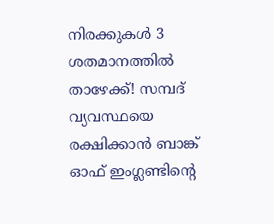നിരക്കുകള്‍ 3 ശതമാനത്തില്‍ താഴേക്ക്! സമ്പദ് വ്യവസ്ഥയെ രക്ഷിക്കാന്‍ ബാങ്ക് ഓഫ് ഇംഗ്ലണ്ടിന്റെ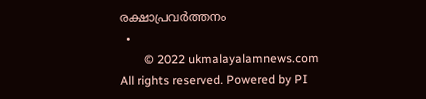രക്ഷാപ്രവര്‍ത്തനം
  •
        © 2022 ukmalayalamnews.com All rights reserved. Powered by PI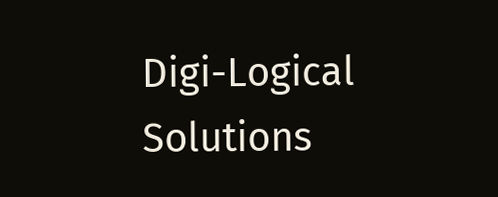Digi-Logical Solutions